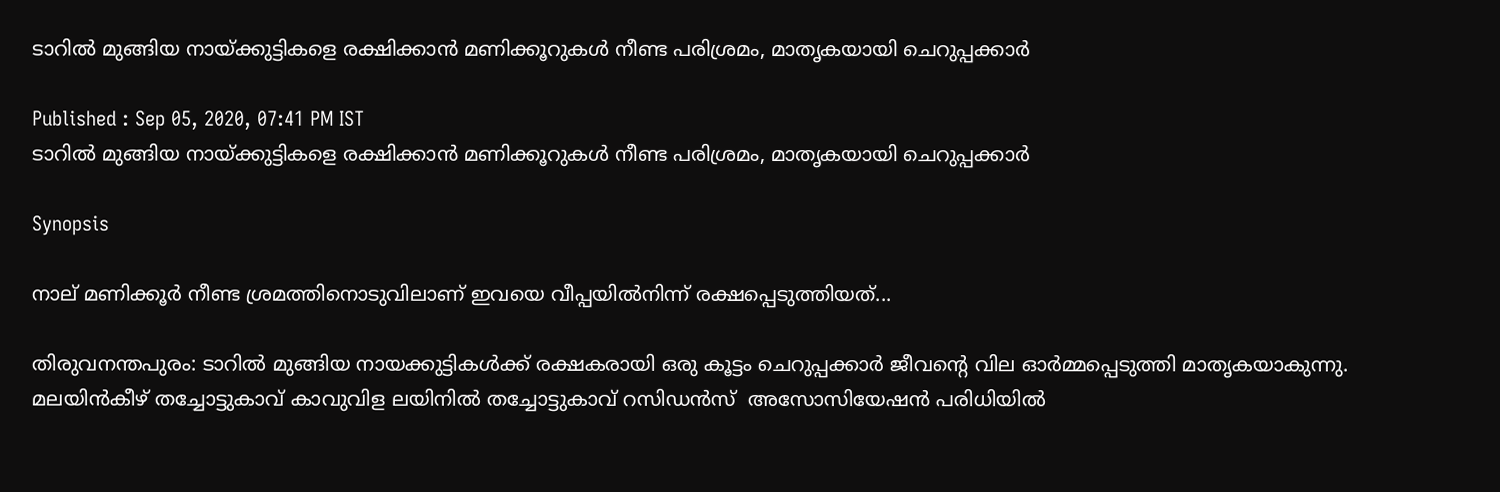ടാറില്‍ മുങ്ങിയ നായ്ക്കുട്ടികളെ രക്ഷിക്കാന്‍ മണിക്കൂറുകള്‍ നീണ്ട പരിശ്രമം, മാതൃകയായി ചെറുപ്പക്കാര്‍

Published : Sep 05, 2020, 07:41 PM IST
ടാറില്‍ മുങ്ങിയ നായ്ക്കുട്ടികളെ രക്ഷിക്കാന്‍ മണിക്കൂറുകള്‍ നീണ്ട പരിശ്രമം, മാതൃകയായി ചെറുപ്പക്കാര്‍

Synopsis

നാല് മണിക്കൂര്‍ നീണ്ട ശ്രമത്തിനൊടുവിലാണ് ഇവയെ വീപ്പയില്‍നിന്ന് രക്ഷപ്പെടുത്തിയത്...

തിരുവനന്തപുരം: ടാറില്‍ മുങ്ങിയ നായക്കുട്ടികള്‍ക്ക് രക്ഷകരായി ഒരു കൂട്ടം ചെറുപ്പക്കാര്‍ ജീവന്റെ വില ഓര്‍മ്മപ്പെടുത്തി മാതൃകയാകുന്നു. മലയിന്‍കീഴ് തച്ചോട്ടുകാവ് കാവുവിള ലയിനില്‍ തച്ചോട്ടുകാവ് റസിഡന്‍സ്  അസോസിയേഷന്‍ പരിധിയില്‍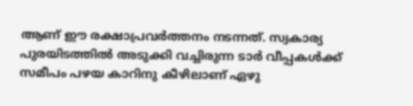ആണ് ഈ രക്ഷാപ്രവര്‍ത്തനം നടന്നത്. സ്വകാര്യ പുരയിടത്തില്‍ അടുക്കി വച്ചിരുന്ന ടാര്‍ വീപ്പകള്‍ക്ക് സമീപം പഴയ കാറിനു കീഴിലാണ് ഏഴു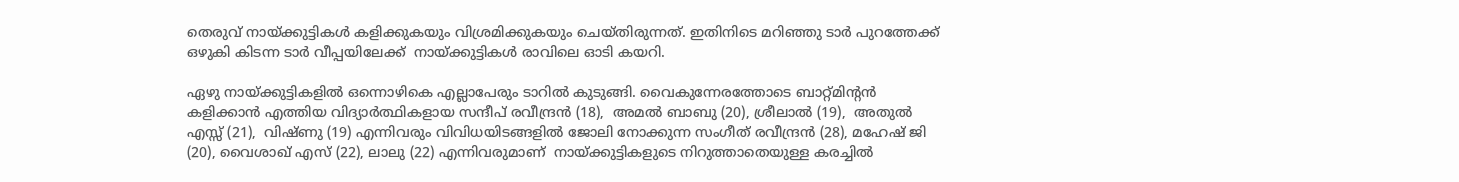തെരുവ് നായ്ക്കുട്ടികള്‍ കളിക്കുകയും വിശ്രമിക്കുകയും ചെയ്തിരുന്നത്. ഇതിനിടെ മറിഞ്ഞു ടാര്‍ പുറത്തേക്ക് ഒഴുകി കിടന്ന ടാര്‍ വീപ്പയിലേക്ക്  നായ്ക്കുട്ടികള്‍ രാവിലെ ഓടി കയറി.

ഏഴു നായ്ക്കുട്ടികളില്‍ ഒന്നൊഴികെ എല്ലാപേരും ടാറില്‍ കുടുങ്ങി. വൈകുന്നേരത്തോടെ ബാറ്റ്മിന്റന്‍ കളിക്കാന്‍ എത്തിയ വിദ്യാര്‍ത്ഥികളായ സന്ദീപ് രവീന്ദ്രന്‍ (18),  അമല്‍ ബാബു (20), ശ്രീലാല്‍ (19),  അതുല്‍ എസ്സ് (21),  വിഷ്ണു (19) എന്നിവരും വിവിധയിടങ്ങളില്‍ ജോലി നോക്കുന്ന സംഗീത് രവീന്ദ്രന്‍ (28), മഹേഷ് ജി (20), വൈശാഖ് എസ് (22), ലാലു (22) എന്നിവരുമാണ്  നായ്ക്കുട്ടികളുടെ നിറുത്താതെയുള്ള കരച്ചില്‍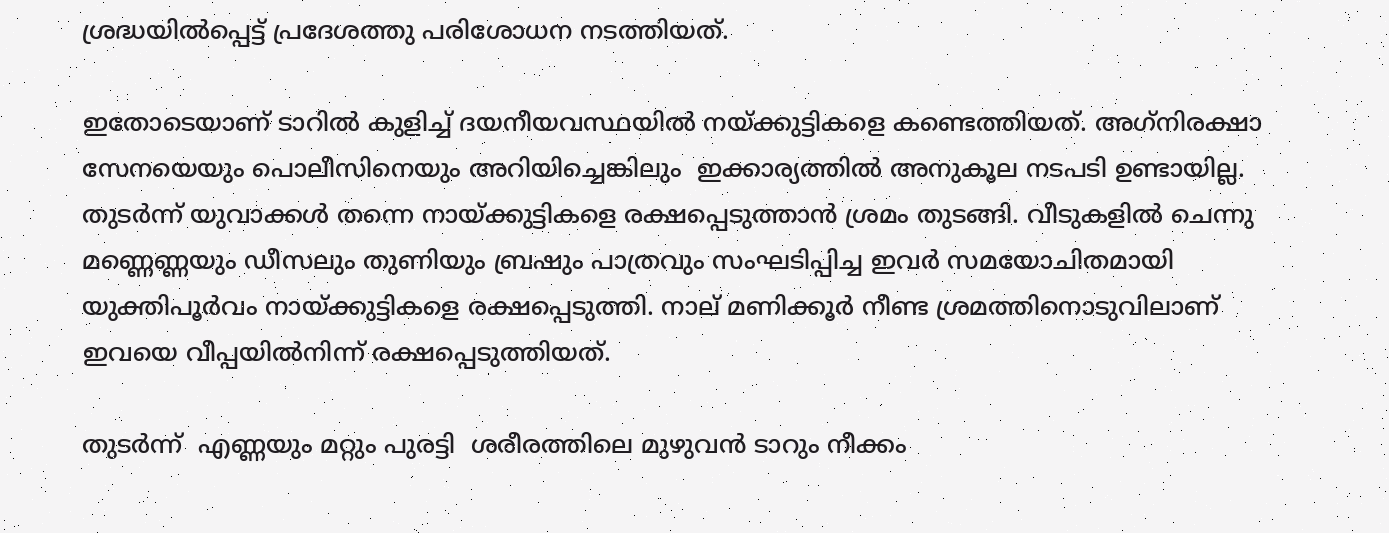ശ്രദ്ധയില്‍പ്പെട്ട് പ്രദേശത്തു പരിശോധന നടത്തിയത്.

ഇതോടെയാണ് ടാറില്‍ കുളിച്ച് ദയനീയവസ്ഥയില്‍ നയ്ക്കുട്ടികളെ കണ്ടെത്തിയത്. അഗ്‌നിരക്ഷാ സേനയെയും പൊലീസിനെയും അറിയിച്ചെങ്കിലും  ഇക്കാര്യത്തില്‍ അനുകൂല നടപടി ഉണ്ടായില്ല. തുടര്‍ന്ന് യുവാക്കള്‍ തന്നെ നായ്ക്കുട്ടികളെ രക്ഷപ്പെടുത്താന്‍ ശ്രമം തുടങ്ങി. വീടുകളില്‍ ചെന്നു മണ്ണെണ്ണയും ഡീസലും തുണിയും ബ്രഷും പാത്രവും സംഘടിപ്പിച്ച ഇവര്‍ സമയോചിതമായി യുക്തിപൂര്‍വം നായ്ക്കുട്ടികളെ രക്ഷപ്പെടുത്തി. നാല് മണിക്കൂര്‍ നീണ്ട ശ്രമത്തിനൊടുവിലാണ് ഇവയെ വീപ്പയില്‍നിന്ന് രക്ഷപ്പെടുത്തിയത്.

തുടര്‍ന്ന്  എണ്ണയും മറ്റും പുരട്ടി  ശരീരത്തിലെ മുഴുവന്‍ ടാറും നീക്കം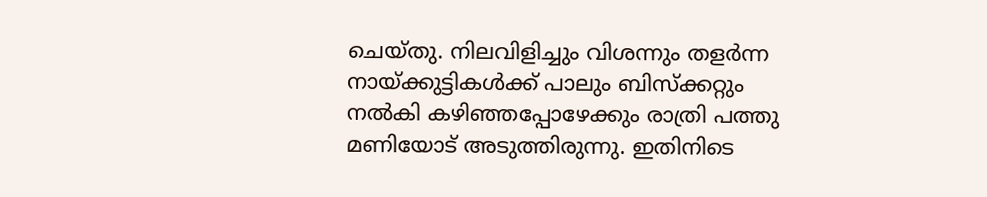ചെയ്തു. നിലവിളിച്ചും വിശന്നും തളര്‍ന്ന നായ്ക്കുട്ടികള്‍ക്ക് പാലും ബിസ്‌ക്കറ്റും നല്‍കി കഴിഞ്ഞപ്പോഴേക്കും രാത്രി പത്തു മണിയോട് അടുത്തിരുന്നു. ഇതിനിടെ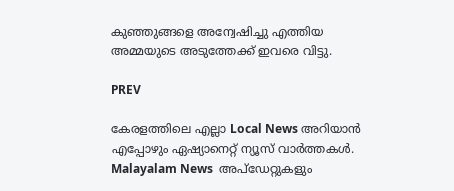കുഞ്ഞുങ്ങളെ അന്വേഷിച്ചു എത്തിയ അമ്മയുടെ അടുത്തേക്ക് ഇവരെ വിട്ടു.

PREV

കേരളത്തിലെ എല്ലാ Local News അറിയാൻ എപ്പോഴും ഏഷ്യാനെറ്റ് ന്യൂസ് വാർത്തകൾ. Malayalam News  അപ്‌ഡേറ്റുകളും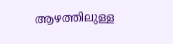ആഴത്തിലുള്ള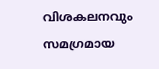വിശകലനവും സമഗ്രമായ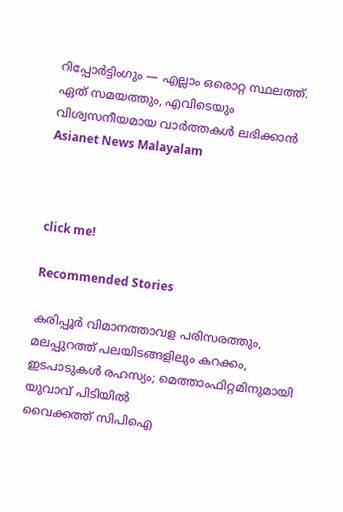റിപ്പോർട്ടിംഗും — എല്ലാം ഒരൊറ്റ സ്ഥലത്ത്. ഏത് സമയത്തും, എവിടെയും വിശ്വസനീയമായ വാർത്തകൾ ലഭിക്കാൻ Asianet News Malayalam



click me!

Recommended Stories

കരിപ്പൂര്‍ വിമാനത്താവള പരിസരത്തും, മലപ്പുറത്ത് പലയിടങ്ങളിലും കറക്കം, ഇടപാടുകൾ രഹസ്യം; മെത്താംഫിറ്റമിനുമായി യുവാവ് പിടിയിൽ
വൈക്കത്ത് സിപിഐ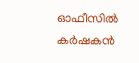ഓഫീസിൽ കർഷകൻ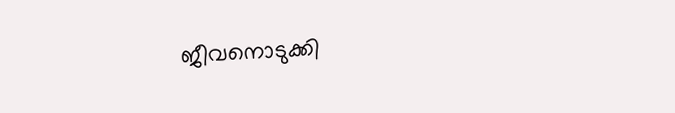ജീവനൊടുക്കി